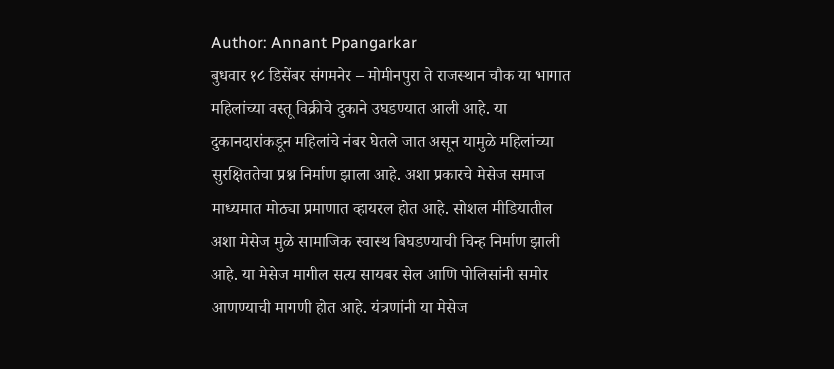Author: Annant Ppangarkar
बुधवार १८ डिसेंबर संगमनेर – मोमीनपुरा ते राजस्थान चौक या भागात महिलांच्या वस्तू विक्रीचे दुकाने उघडण्यात आली आहे. या दुकानदारांकडून महिलांचे नंबर घेतले जात असून यामुळे महिलांच्या सुरक्षिततेचा प्रश्न निर्माण झाला आहे. अशा प्रकारचे मेसेज समाज माध्यमात मोठ्या प्रमाणात व्हायरल होत आहे. सोशल मीडियातील अशा मेसेज मुळे सामाजिक स्वास्थ बिघडण्याची चिन्ह निर्माण झाली आहे. या मेसेज मागील सत्य सायबर सेल आणि पोलिसांनी समोर आणण्याची मागणी होत आहे. यंत्रणांनी या मेसेज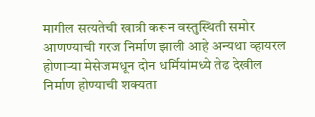मागील सत्यतेची खात्री करून वस्तुस्थिती समोर आणण्याची गरज निर्माण झाली आहे अन्यथा व्हायरल होणाऱ्या मेसेजमधून दोन धर्मियांमध्ये तेढ देखील निर्माण होण्याची शक्यता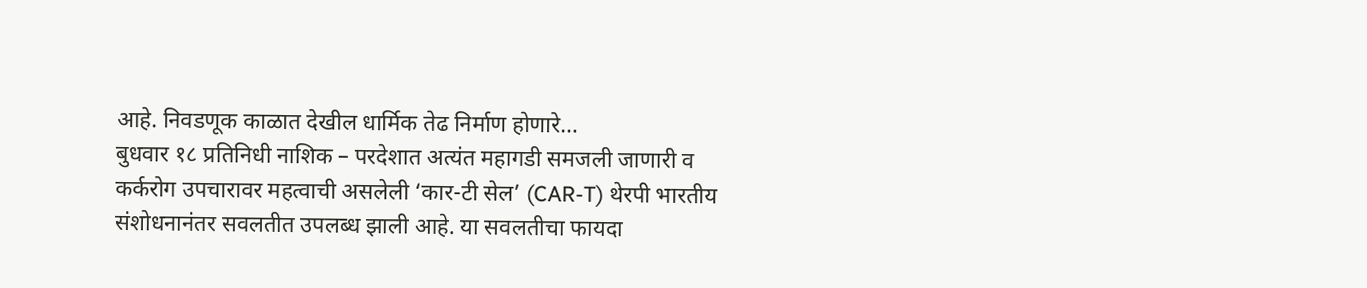आहे. निवडणूक काळात देखील धार्मिक तेढ निर्माण होणारे…
बुधवार १८ प्रतिनिधी नाशिक – परदेशात अत्यंत महागडी समजली जाणारी व कर्करोग उपचारावर महत्वाची असलेली ‘कार-टी सेल’ (CAR-T) थेरपी भारतीय संशोधनानंतर सवलतीत उपलब्ध झाली आहे. या सवलतीचा फायदा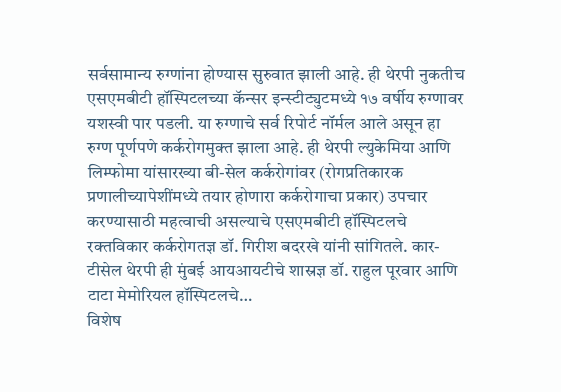सर्वसामान्य रुग्णांना होण्यास सुरुवात झाली आहे. ही थेरपी नुकतीच एसएमबीटी हॉस्पिटलच्या कॅन्सर इन्स्टीट्युटमध्ये १७ वर्षीय रुग्णावर यशस्वी पार पडली. या रुग्णाचे सर्व रिपोर्ट नॉर्मल आले असून हा रुग्ण पूर्णपणे कर्करोगमुक्त झाला आहे. ही थेरपी ल्युकेमिया आणि लिम्फोमा यांसारख्या बी-सेल कर्करोगांवर (रोगप्रतिकारक प्रणालीच्यापेशींमध्ये तयार होणारा कर्करोगाचा प्रकार) उपचार करण्यासाठी महत्वाची असल्याचे एसएमबीटी हॉस्पिटलचे रक्तविकार कर्करोगतज्ञ डॉ. गिरीश बदरखे यांनी सांगितले. कार-टीसेल थेरपी ही मुंबई आयआयटीचे शास्रज्ञ डॉ. राहुल पूरवार आणि टाटा मेमोरियल हॉस्पिटलचे…
विशेष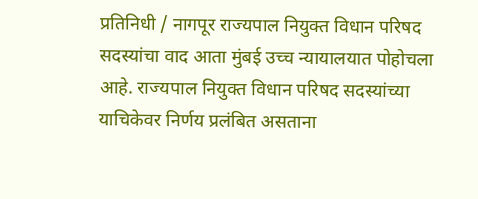प्रतिनिधी / नागपूर राज्यपाल नियुक्त विधान परिषद सदस्यांचा वाद आता मुंबई उच्च न्यायालयात पोहोचला आहे. राज्यपाल नियुक्त विधान परिषद सदस्यांच्या याचिकेवर निर्णय प्रलंबित असताना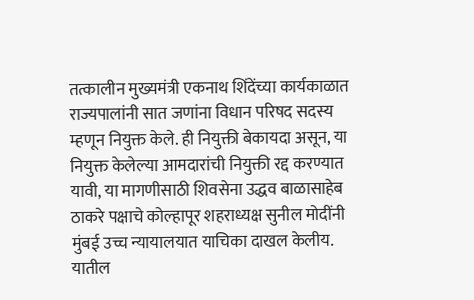तत्कालीन मुख्यमंत्री एकनाथ शिंदेंच्या कार्यकाळात राज्यपालांनी सात जणांना विधान परिषद सदस्य म्हणून नियुक्त केले. ही नियुक्ती बेकायदा असून, या नियुक्त केलेल्या आमदारांची नियुक्ती रद्द करण्यात यावी, या मागणीसाठी शिवसेना उद्धव बाळासाहेब ठाकरे पक्षाचे कोल्हापूर शहराध्यक्ष सुनील मोदींनी मुंबई उच्च न्यायालयात याचिका दाखल केलीय. यातील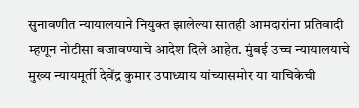सुनावणीत न्यायालयाने नियुक्त झालेल्या सातही आमदारांना प्रतिवादी म्हणून नोटीसा बजावण्याचे आदेश दिले आहेत. मुंबई उच्च न्यायालयाचे मुख्य न्यायमूर्ती देवेंद्र कुमार उपाध्याय यांच्यासमोर या याचिकेची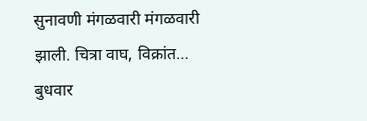सुनावणी मंगळवारी मंगळवारी झाली. चित्रा वाघ, विक्रांत…
बुधवार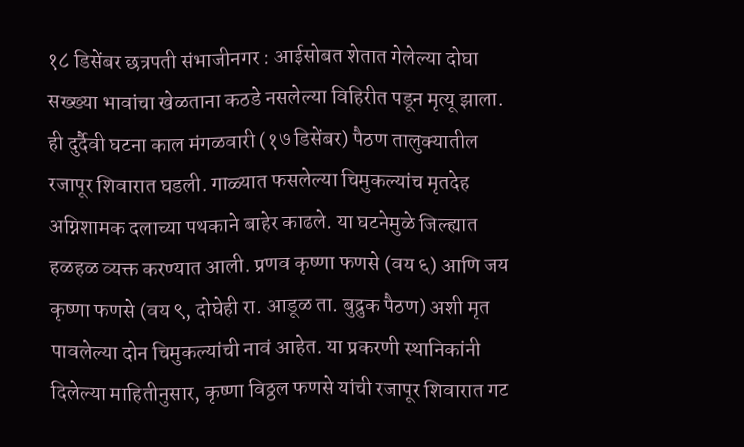१८ डिसेंबर छत्रपती संभाजीनगर : आईसोबत शेतात गेलेल्या दोघा सख्ख्या भावांचा खेळताना कठडे नसलेल्या विहिरीत पडून मृत्यू झाला. ही दुर्दैवी घटना काल मंगळवारी (१७ डिसेंबर) पैठण तालुक्यातील रजापूर शिवारात घडली. गाळ्यात फसलेल्या चिमुकल्यांच मृतदेह अग्निशामक दलाच्या पथकाने बाहेर काढले. या घटनेमुळे जिल्ह्यात हळहळ व्यक्त करण्यात आली. प्रणव कृष्णा फणसे (वय ६) आणि जय कृष्णा फणसे (वय ९, दोघेही रा. आडूळ ता. बुद्रुक पैठण) अशी मृत पावलेल्या दोन चिमुकल्यांची नावं आहेत. या प्रकरणी स्थानिकांनी दिलेल्या माहितीनुसार, कृष्णा विठ्ठल फणसे यांची रजापूर शिवारात गट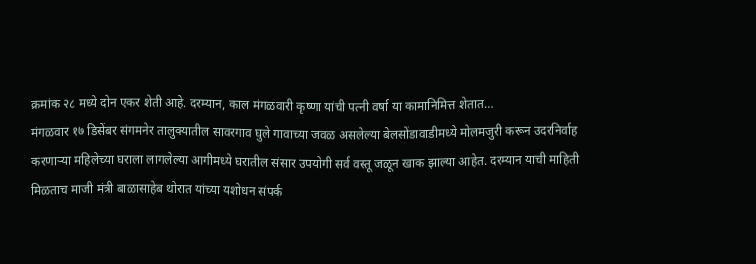क्रमांक २८ मध्ये दोन एकर शेती आहे. दरम्यान, काल मंगळवारी कृष्णा यांची पत्नी वर्षा या कामानिमित्त शेतात…
मंगळवार १७ डिसेंबर संगमनेर तालुक्यातील सावरगाव घुले गावाच्या जवळ असलेल्या बेलसोंडावाडीमध्ये मोलमजुरी करून उदरनिर्वाह करणाऱ्या महिलेच्या घराला लागलेल्या आगीमध्ये घरातील संसार उपयोगी सर्व वस्तू जळून खाक झाल्या आहेत. दरम्यान याची माहिती मिळताच माजी मंत्री बाळासाहेब थोरात यांच्या यशोधन संपर्क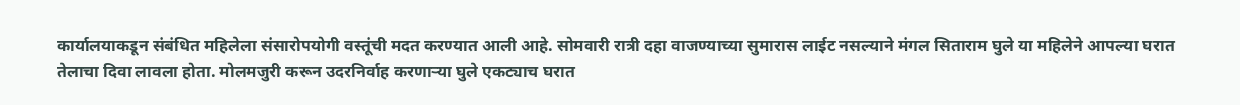कार्यालयाकडून संबंधित महिलेला संसारोपयोगी वस्तूंची मदत करण्यात आली आहे. सोमवारी रात्री दहा वाजण्याच्या सुमारास लाईट नसल्याने मंगल सिताराम घुले या महिलेने आपल्या घरात तेलाचा दिवा लावला होता. मोलमजुरी करून उदरनिर्वाह करणाऱ्या घुले एकट्याच घरात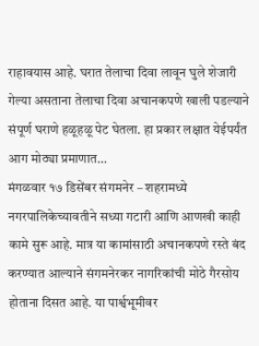राहावयास आहे. घरात तेलाचा दिवा लावून घुले शेजारी गेल्या असताना तेलाचा दिवा अचानकपणे खाली पडल्याने संपूर्ण घराणे हळूहळू पेट घेतला. हा प्रकार लक्षात येईपर्यंत आग मोठ्या प्रमाणात…
मंगळवार १७ डिसेंबर संगमनेर – शहरामध्ये नगरपालिकेच्यावतीने सध्या गटारी आणि आणखी काही कामे सुरू आहे. मात्र या कामांसाठी अचानकपणे रस्ते बंद करण्यात आल्याने संगमनेरकर नागरिकांची मोठे गैरसोय होताना दिसत आहे. या पार्श्वभूमीवर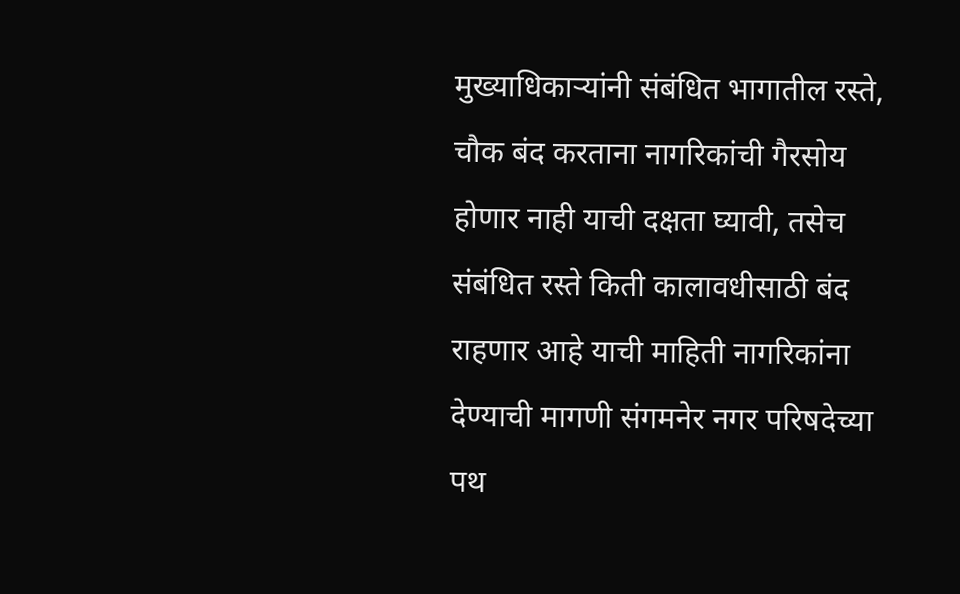मुख्याधिकाऱ्यांनी संबंधित भागातील रस्ते, चौक बंद करताना नागरिकांची गैरसोय होणार नाही याची दक्षता घ्यावी, तसेच संबंधित रस्ते किती कालावधीसाठी बंद राहणार आहे याची माहिती नागरिकांना देण्याची मागणी संगमनेर नगर परिषदेच्या पथ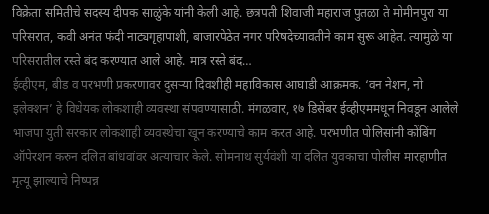विक्रेता समितीचे सदस्य दीपक साळुंके यांनी केली आहे. छत्रपती शिवाजी महाराज पुतळा ते मोमीनपुरा या परिसरात, कवी अनंत फंदी नाट्यगृहापाशी, बाजारपेठेत नगर परिषदेच्यावतीने काम सुरू आहेत. त्यामुळे या परिसरातील रस्ते बंद करण्यात आले आहे. मात्र रस्ते बंद…
ईव्हीएम, बीड व परभणी प्रकरणावर दुसऱ्या दिवशीही महाविकास आघाडी आक्रमक. ‘वन नेशन, नो इलेक्शन’ हे विधेयक लोकशाही व्यवस्था संपवण्यासाठी. मंगळवार, १७ डिसेंबर ईव्हीएममधून निवडून आलेले भाजपा युती सरकार लोकशाही व्यवस्थेचा खून करण्याचे काम करत आहे. परभणीत पोलिसांनी कोंबिंग ऑपेरशन करुन दलित बांधवांवर अत्याचार केले. सोमनाथ सुर्यवंशी या दलित युवकाचा पोलीस मारहाणीत मृत्यू झाल्याचे निष्पन्न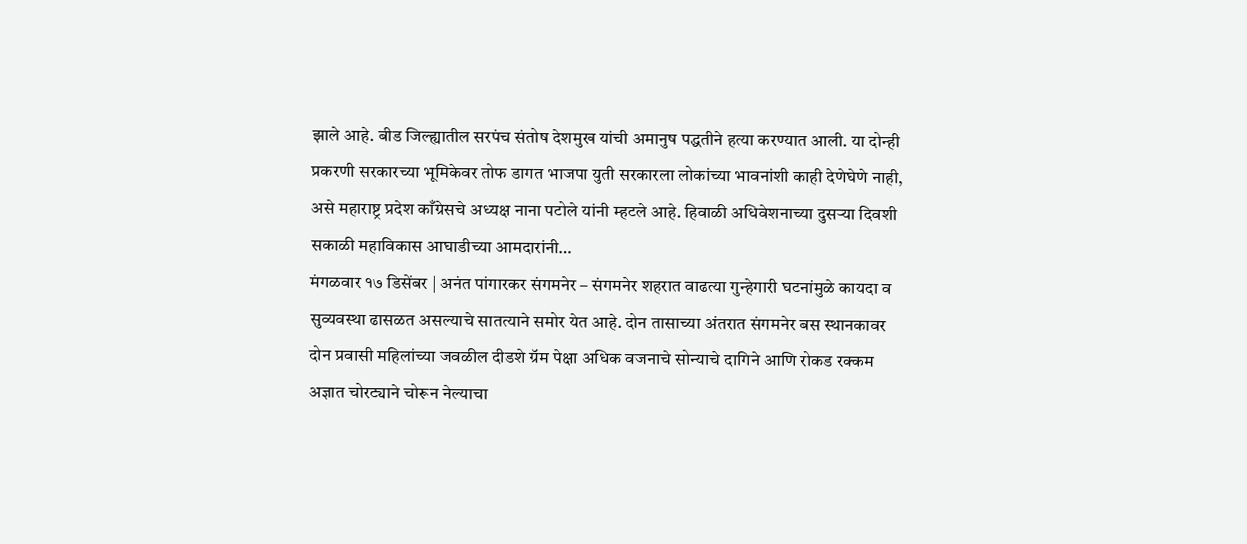झाले आहे. बीड जिल्ह्यातील सरपंच संतोष देशमुख यांची अमानुष पद्धतीने हत्या करण्यात आली. या दोन्ही प्रकरणी सरकारच्या भूमिकेवर तोफ डागत भाजपा युती सरकारला लोकांच्या भावनांशी काही देणेघेणे नाही, असे महाराष्ट्र प्रदेश काँग्रेसचे अध्यक्ष नाना पटोले यांनी म्हटले आहे. हिवाळी अधिवेशनाच्या दुसऱ्या दिवशी सकाळी महाविकास आघाडीच्या आमदारांनी…
मंगळवार १७ डिसेंबर | अनंत पांगारकर संगमनेर – संगमनेर शहरात वाढत्या गुन्हेगारी घटनांमुळे कायदा व सुव्यवस्था ढासळत असल्याचे सातत्याने समोर येत आहे. दोन तासाच्या अंतरात संगमनेर बस स्थानकावर दोन प्रवासी महिलांच्या जवळील दीडशे ग्रॅम पेक्षा अधिक वजनाचे सोन्याचे दागिने आणि रोकड रक्कम अज्ञात चोरट्याने चोरून नेल्याचा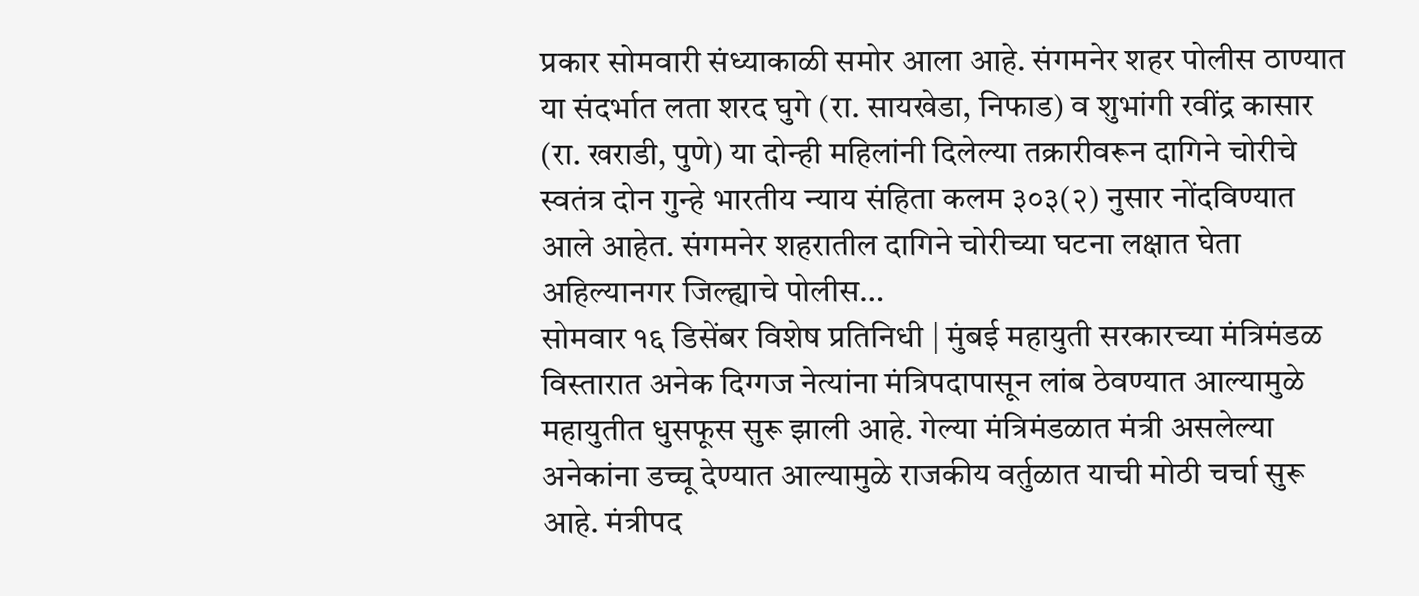प्रकार सोमवारी संध्याकाळी समोर आला आहे. संगमनेर शहर पोलीस ठाण्यात या संदर्भात लता शरद घुगे (रा. सायखेडा, निफाड) व शुभांगी रवींद्र कासार (रा. खराडी, पुणे) या दोन्ही महिलांनी दिलेल्या तक्रारीवरून दागिने चोरीचे स्वतंत्र दोन गुन्हे भारतीय न्याय संहिता कलम ३०३(२) नुसार नोंदविण्यात आले आहेत. संगमनेर शहरातील दागिने चोरीच्या घटना लक्षात घेता अहिल्यानगर जिल्ह्याचे पोलीस…
सोमवार १६ डिसेंबर विशेष प्रतिनिधी | मुंबई महायुती सरकारच्या मंत्रिमंडळ विस्तारात अनेक दिग्गज नेत्यांना मंत्रिपदापासून लांब ठेवण्यात आल्यामुळे महायुतीत धुसफूस सुरू झाली आहे. गेल्या मंत्रिमंडळात मंत्री असलेल्या अनेकांना डच्चू देण्यात आल्यामुळे राजकीय वर्तुळात याची मोठी चर्चा सुरू आहे. मंत्रीपद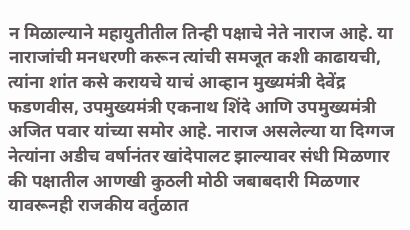न मिळाल्याने महायुतीतील तिन्ही पक्षाचे नेते नाराज आहे. या नाराजांची मनधरणी करून त्यांची समजूत कशी काढायची, त्यांना शांत कसे करायचे याचं आव्हान मुख्यमंत्री देवेंद्र फडणवीस, उपमुख्यमंत्री एकनाथ शिंदे आणि उपमुख्यमंत्री अजित पवार यांच्या समोर आहे. नाराज असलेल्या या दिग्गज नेत्यांना अडीच वर्षानंतर खांदेपालट झाल्यावर संधी मिळणार की पक्षातील आणखी कुठली मोठी जबाबदारी मिळणार यावरूनही राजकीय वर्तुळात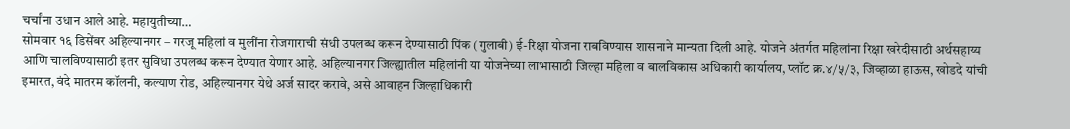चर्चांना उधान आले आहे. महायुतीच्या…
सोमवार १६ डिसेंबर अहिल्यानगर – गरजू महिलां व मुलींना रोजगाराची संधी उपलब्ध करून देण्यासाठी पिंक (गुलाबी) ई-रिक्षा योजना राबविण्यास शासनाने मान्यता दिली आहे. योजने अंतर्गत महिलांना रिक्षा खरेदीसाठी अर्थसहाय्य आणि चालविण्यासाठी इतर सुविधा उपलब्ध करून देण्यात येणार आहे. अहिल्यानगर जिल्ह्यातील महिलांनी या योजनेच्या लाभासाठी जिल्हा महिला व बालविकास अधिकारी कार्यालय, प्लॉट क्र.४/५/३, जिव्हाळा हाऊस, खोडदे यांची इमारत, वंदे मातरम कॉलनी, कल्याण रोड, अहिल्यानगर येथे अर्ज सादर करावे, असे आवाहन जिल्हाधिकारी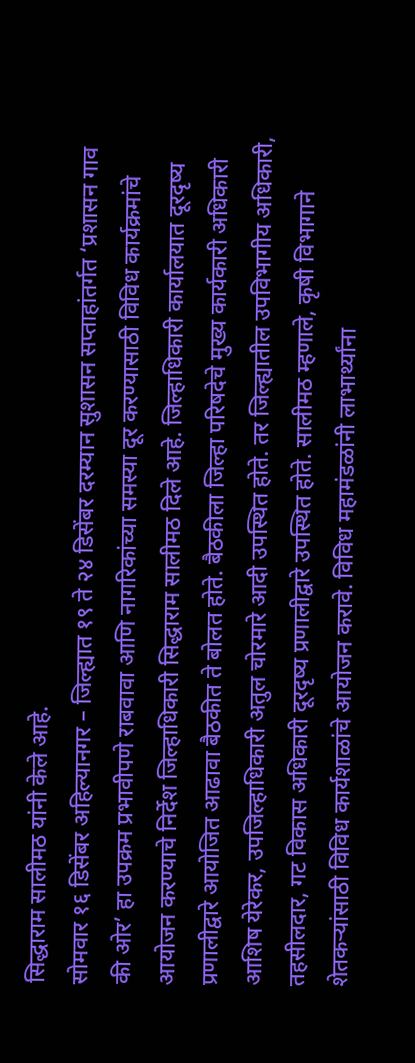सिद्धाराम सालीमठ यांनी केले आहे.
सोमवार १६ डिसेंबर अहिल्यानगर – जिल्ह्यात १९ ते २४ डिसेंबर दरम्यान सुशासन सप्ताहांतर्गत ‘प्रशासन गाव की ओर’ हा उपक्रम प्रभावीपणे राबवावा आणि नागरिकांच्या समस्या दूर करण्यासाठी विविध कार्यक्रमांचे आयोजन करण्याचे निर्देश जिल्हाधिकारी सिद्धाराम सालीमठ दिले आहे. जिल्हाधिकारी कार्यालयात दूरदृष्य प्रणालीद्वारे आयोजित आढावा बैठकीत ते बोलत होते. बैठकीला जिल्हा परिषदेचे मुख्य कार्यकारी अधिकारी आशिष येरेकर, उपजिल्हाधिकारी अतुल चोरमारे आदी उपस्थित होते. तर जिल्ह्यातील उपविभागीय अधिकारी, तहसीलदार, गट विकास अधिकारी दूरदृष्य प्रणालीद्वारे उपस्थित होते. सालीमठ म्हणाले, कृषी विभागाने शेतकऱ्यांसाठी विविध कार्यशाळांचे आयोजन करावे. विविध महामंडळांनी लाभार्थ्यांना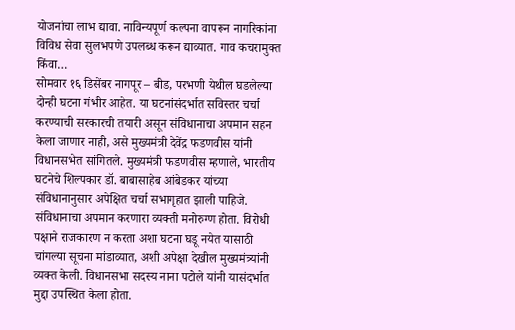योजनांचा लाभ द्यावा. नाविन्यपूर्ण कल्पना वापरून नागरिकांना विविध सेवा सुलभपणे उपलब्ध करून द्याव्यात. गाव कचरामुक्त किंवा…
सोमवार १६ डिसेंबर नागपूर – बीड, परभणी येथील घडलेल्या दोन्ही घटना गंभीर आहेत. या घटनांसंदर्भात सविस्तर चर्चा करण्याची सरकारची तयारी असून संविधानाचा अपमान सहन केला जाणार नाही, असे मुख्यमंत्री देवेंद्र फडणवीस यांनी विधानसभेत सांगितले. मुख्यमंत्री फडणवीस म्हणाले, भारतीय घटनेचे शिल्पकार डॉ. बाबासाहेब आंबेडकर यांच्या संविधानानुसार अपेक्षित चर्चा सभागृहात झाली पाहिजे. संविधानाचा अपमान करणारा व्यक्ती मनोरुग्ण होता. विरोधी पक्षाने राजकारण न करता अशा घटना घडू नयेत यासाठी चांगल्या सूचना मांडाव्यात, अशी अपेक्षा देखील मुख्यमंत्र्यांनी व्यक्त केली. विधानसभा सदस्य नाना पटोले यांनी यासंदर्भात मुद्दा उपस्थित केला होता.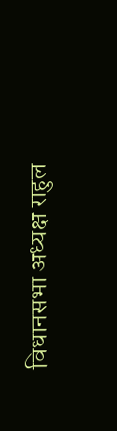विधानसभा अध्यक्ष राहुल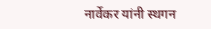नार्वेकर यांनी स्थगन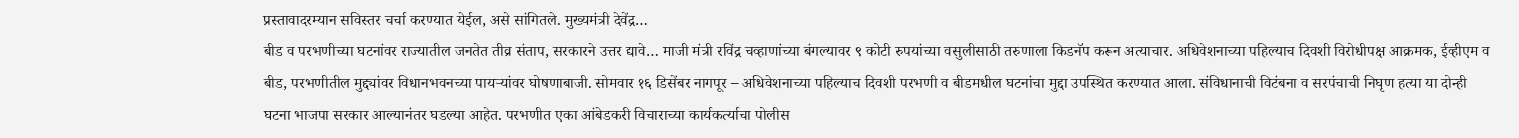प्रस्तावादरम्यान सविस्तर चर्चा करण्यात येईल, असे सांगितले. मुख्यमंत्री देवेंद्र…
बीड व परभणीच्या घटनांवर राज्यातील जनतेत तीव्र संताप, सरकारने उत्तर द्यावे… माजी मंत्री रविंद्र चव्हाणांच्या बंगल्यावर ९ कोटी रुपयांच्या वसुलीसाठी तरुणाला किडनॅप करून अत्याचार. अधिवेशनाच्या पहिल्याच दिवशी विरोधीपक्ष आक्रमक, ईव्हीएम व बीड, परभणीतील मुद्द्यांवर विधानभवनच्या पायऱ्यांवर घोषणाबाजी. सोमवार १६ डिसेंबर नागपूर – अधिवेशनाच्या पहिल्याच दिवशी परभणी व बीडमधील घटनांचा मुद्दा उपस्थित करण्यात आला. संविधानाची विटंबना व सरपंचाची निघृण हत्या या दोन्ही घटना भाजपा सरकार आल्यानंतर घडल्या आहेत. परभणीत एका आंबेडकरी विचाराच्या कार्यकर्त्याचा पोलीस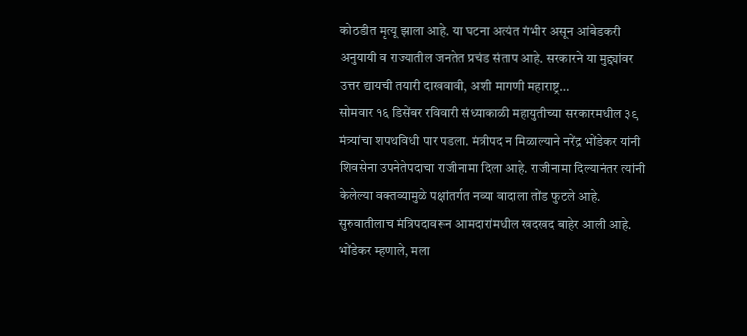कोठडीत मृत्यू झाला आहे. या घटना अत्यंत गंभीर असून आंबेडकरी अनुयायी व राज्यातील जनतेत प्रचंड संताप आहे. सरकारने या मुद्द्यांवर उत्तर द्यायची तयारी दाखवावी, अशी मागणी महाराष्ट्र…
सोमवार १६ डिसेंबर रविवारी संध्याकाळी महायुतीच्या सरकारमधील ३९ मंत्र्यांचा शपथविधी पार पडला. मंत्रीपद न मिळाल्याने नरेंद्र भोंडेकर यांनी शिवसेना उपनेतेपदाचा राजीनामा दिला आहे. राजीनामा दिल्यानंतर त्यांनी केलेल्या वक्तव्यामुळे पक्षांतर्गत नव्या वादाला तोंड फुटले आहे. सुरुवातीलाच मंत्रिपदावरून आमदारांमधील खदखद बाहेर आली आहे. भोंडेकर म्हणाले, मला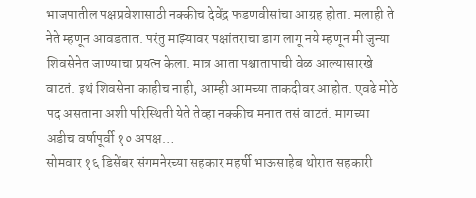भाजपातील पक्षप्रवेशासाठी नक्कीच देवेंद्र फडणवीसांचा आग्रह होता. मलाही ते नेते म्हणून आवडतात. परंतु माझ्यावर पक्षांतराचा डाग लागू नये म्हणून मी जुन्या शिवसेनेत जाण्याचा प्रयत्न केला. मात्र आता पश्चातापाची वेळ आल्यासारखे वाटतं. इथं शिवसेना काहीच नाही, आम्ही आमच्या ताकदीवर आहोत. एवढे मोठे पद असताना अशी परिस्थिती येते तेव्हा नक्कीच मनात तसं वाटतं. मागच्या अडीच वर्षापूर्वी १० अपक्ष…
सोमवार १६ डिसेंबर संगमनेरच्या सहकार महर्षी भाऊसाहेब थोरात सहकारी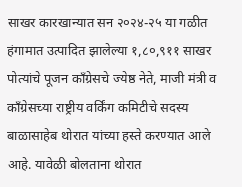साखर कारखान्यात सन २०२४-२५ या गळीत हंगामात उत्पादित झालेल्या १,८०,९११ साखर पोत्यांचे पूजन काँग्रेसचे ज्येष्ठ नेते, माजी मंत्री व काँग्रेसच्या राष्ट्रीय वर्किंग कमिटीचे सदस्य बाळासाहेब थोरात यांच्या हस्ते करण्यात आले आहे. यावेळी बोलताना थोरात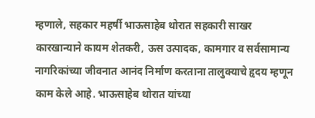म्हणाले, सहकार महर्षी भाऊसाहेब थोरात सहकारी साखर कारखान्याने कायम शेतकरी, ऊस उत्पादक, कामगार व सर्वसामान्य नागरिकांच्या जीवनात आनंद निर्माण करताना तालुक्याचे हृदय म्हणून काम केले आहे. भाऊसाहेब थोरात यांच्या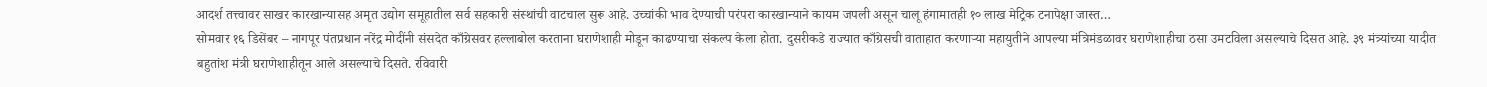आदर्श तत्त्वावर साखर कारखान्यासह अमृत उद्योग समूहातील सर्व सहकारी संस्थांची वाटचाल सुरू आहे. उच्चांकी भाव देण्याची परंपरा कारखान्याने कायम जपली असून चालू हंगामातही १० लाख मेट्रिक टनापेक्षा जास्त…
सोमवार १६ डिसेंबर – नागपूर पंतप्रधान नरेंद्र मोदींनी संसदेत काँग्रेसवर हल्लाबोल करताना घराणेशाही मोडून काढण्याचा संकल्प केला होता. दुसरीकडे राज्यात काँग्रेसची वाताहात करणाऱ्या महायुतीने आपल्या मंत्रिमंडळावर घराणेशाहीचा ठसा उमटविला असल्याचे दिसत आहे. ३९ मंत्र्यांच्या यादीत बहुतांश मंत्री घराणेशाहीतून आले असल्याचे दिसते. रविवारी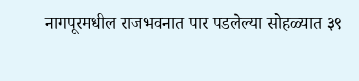नागपूरमधील राजभवनात पार पडलेल्या सोहळ्यात ३९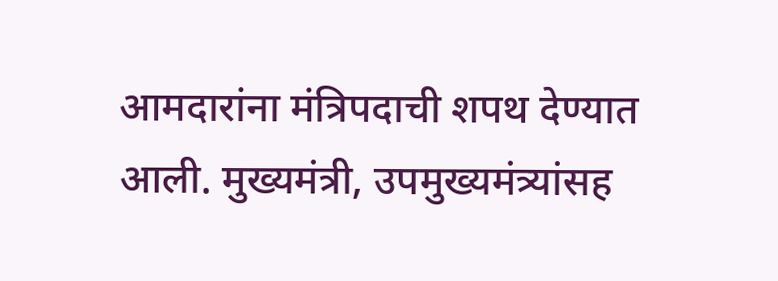आमदारांना मंत्रिपदाची शपथ देण्यात आली. मुख्यमंत्री, उपमुख्यमंत्र्यांसह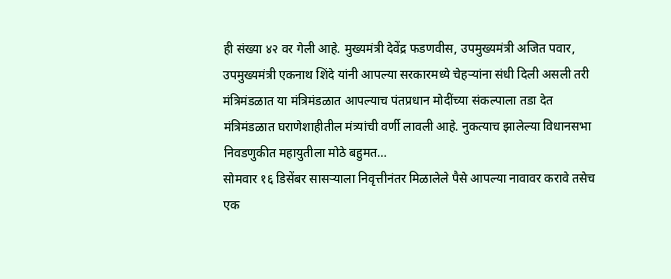ही संख्या ४२ वर गेली आहे. मुख्यमंत्री देवेंद्र फडणवीस, उपमुख्यमंत्री अजित पवार, उपमुख्यमंत्री एकनाथ शिंदे यांनी आपल्या सरकारमध्ये चेहऱ्यांना संधी दिली असली तरी मंत्रिमंडळात या मंत्रिमंडळात आपल्याच पंतप्रधान मोदींच्या संकल्पाला तडा देत मंत्रिमंडळात घराणेशाहीतील मंत्र्यांची वर्णी लावली आहे. नुकत्याच झालेल्या विधानसभा निवडणुकीत महायुतीला मोठे बहुमत…
सोमवार १६ डिसेंबर सासऱ्याला निवृत्तीनंतर मिळालेले पैसे आपल्या नावावर करावे तसेच एक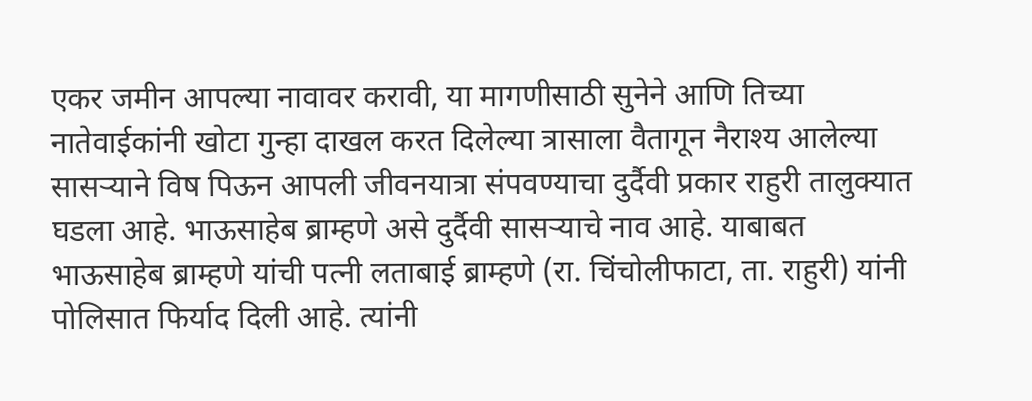एकर जमीन आपल्या नावावर करावी, या मागणीसाठी सुनेने आणि तिच्या नातेवाईकांनी खोटा गुन्हा दाखल करत दिलेल्या त्रासाला वैतागून नैराश्य आलेल्या सासऱ्याने विष पिऊन आपली जीवनयात्रा संपवण्याचा दुर्दैवी प्रकार राहुरी तालुक्यात घडला आहे. भाऊसाहेब ब्राम्हणे असे दुर्दैवी सासऱ्याचे नाव आहे. याबाबत भाऊसाहेब ब्राम्हणे यांची पत्नी लताबाई ब्राम्हणे (रा. चिंचोलीफाटा, ता. राहुरी) यांनी पोलिसात फिर्याद दिली आहे. त्यांनी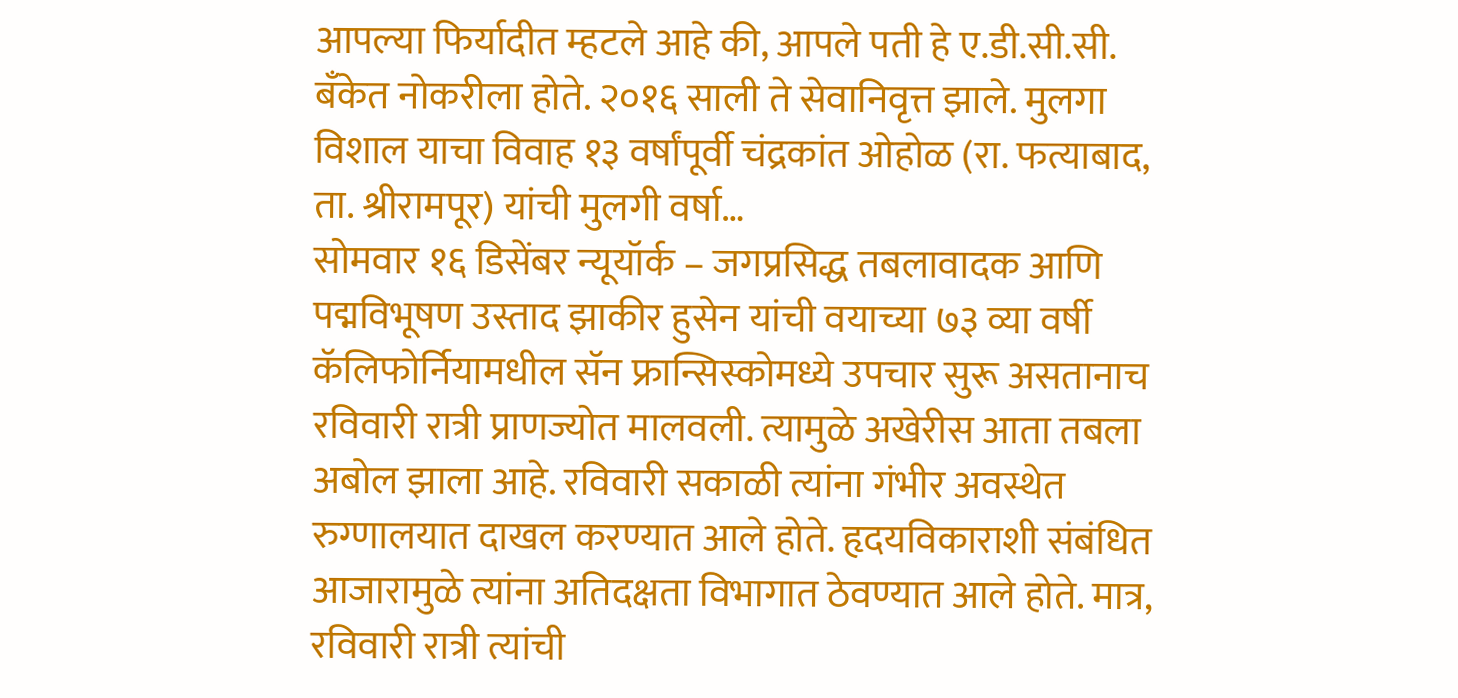आपल्या फिर्यादीत म्हटले आहे की, आपले पती हे ए.डी.सी.सी. बँकेत नोकरीला होते. २०१६ साली ते सेवानिवृत्त झाले. मुलगा विशाल याचा विवाह १३ वर्षांपूर्वी चंद्रकांत ओहोळ (रा. फत्याबाद, ता. श्रीरामपूर) यांची मुलगी वर्षा…
सोमवार १६ डिसेंबर न्यूयॉर्क – जगप्रसिद्ध तबलावादक आणि पद्मविभूषण उस्ताद झाकीर हुसेन यांची वयाच्या ७३ व्या वर्षी कॅलिफोर्नियामधील सॅन फ्रान्सिस्कोमध्ये उपचार सुरू असतानाच रविवारी रात्री प्राणज्योत मालवली. त्यामुळे अखेरीस आता तबला अबोल झाला आहे. रविवारी सकाळी त्यांना गंभीर अवस्थेत रुग्णालयात दाखल करण्यात आले होते. हृदयविकाराशी संबंधित आजारामुळे त्यांना अतिदक्षता विभागात ठेवण्यात आले होते. मात्र, रविवारी रात्री त्यांची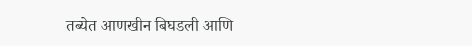तब्येत आणखीन बिघडली आणि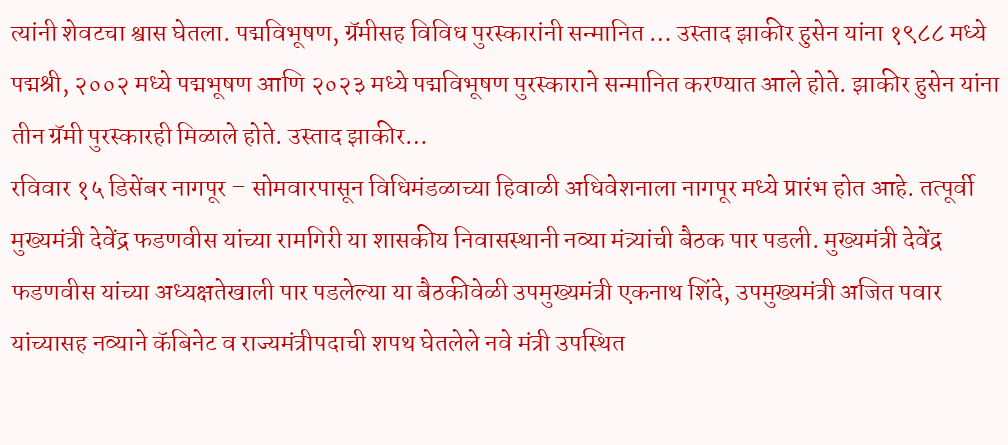त्यांनी शेवटचा श्वास घेतला. पद्मविभूषण, ग्रॅमीसह विविध पुरस्कारांनी सन्मानित … उस्ताद झाकीर हुसेन यांना १९८८ मध्ये पद्मश्री, २००२ मध्ये पद्मभूषण आणि २०२३ मध्ये पद्मविभूषण पुरस्काराने सन्मानित करण्यात आले होते. झाकीर हुसेन यांना तीन ग्रॅमी पुरस्कारही मिळाले होते. उस्ताद झाकीर…
रविवार १५ डिसेंबर नागपूर – सोमवारपासून विधिमंडळाच्या हिवाळी अधिवेशनाला नागपूर मध्ये प्रारंभ होत आहे. तत्पूर्वी मुख्यमंत्री देवेंद्र फडणवीस यांच्या रामगिरी या शासकीय निवासस्थानी नव्या मंत्र्यांची बैठक पार पडली. मुख्यमंत्री देवेंद्र फडणवीस यांच्या अध्यक्षतेखाली पार पडलेल्या या बैठकीवेळी उपमुख्यमंत्री एकनाथ शिंदे, उपमुख्यमंत्री अजित पवार यांच्यासह नव्याने कॅबिनेट व राज्यमंत्रीपदाची शपथ घेतलेले नवे मंत्री उपस्थित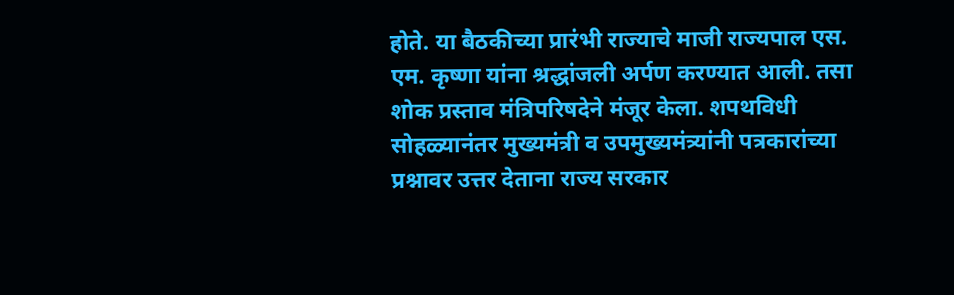होते. या बैठकीच्या प्रारंभी राज्याचे माजी राज्यपाल एस. एम. कृष्णा यांना श्रद्धांजली अर्पण करण्यात आली. तसा शोक प्रस्ताव मंत्रिपरिषदेने मंजूर केला. शपथविधी सोहळ्यानंतर मुख्यमंत्री व उपमुख्यमंत्र्यांनी पत्रकारांच्या प्रश्नावर उत्तर देताना राज्य सरकार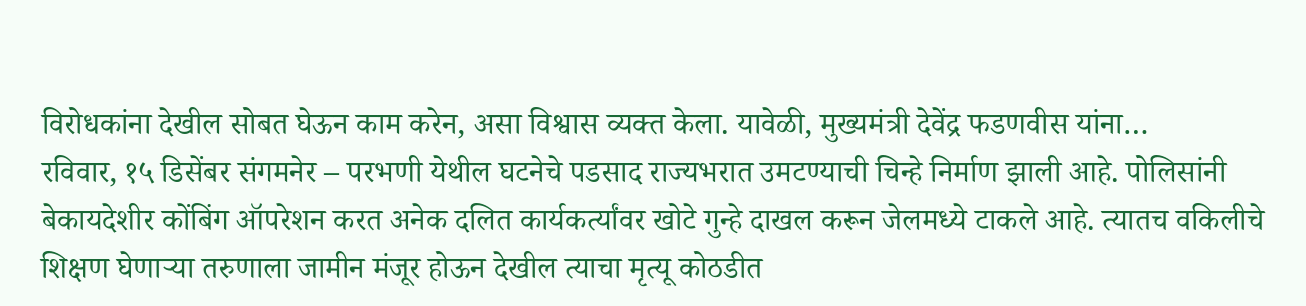विरोधकांना देखील सोबत घेऊन काम करेन, असा विश्वास व्यक्त केला. यावेळी, मुख्यमंत्री देवेंद्र फडणवीस यांना…
रविवार, १५ डिसेंबर संगमनेर – परभणी येथील घटनेचे पडसाद राज्यभरात उमटण्याची चिन्हे निर्माण झाली आहे. पोलिसांनी बेकायदेशीर कोंबिंग ऑपरेशन करत अनेक दलित कार्यकर्त्यांवर खोटे गुन्हे दाखल करून जेलमध्ये टाकले आहे. त्यातच वकिलीचे शिक्षण घेणाऱ्या तरुणाला जामीन मंजूर होऊन देखील त्याचा मृत्यू कोठडीत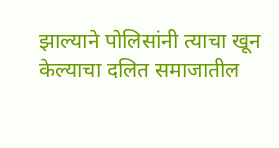झाल्याने पोलिसांनी त्याचा खून केल्याचा दलित समाजातील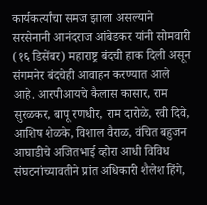कार्यकर्त्यांचा समज झाला असल्याने सरसेनानी आनंदराज आंबेडकर यांनी सोमवारी (१६ डिसेंबर) महाराष्ट्र बंदची हाक दिली असून संगमनेर बंदचेही आवाहन करण्यात आले आहे. आरपीआयचे कैलास कासार, राम सुरळकर, बापू रणधीर, राम दारोळे, रवी दिवे, आशिष शेळके, विशाल वैराळ, वंचित बहुजन आघाडीचे अजितभाई व्होरा आधी विविध संघटनांच्यावतीने प्रांत अधिकारी शैलेश हिंगे,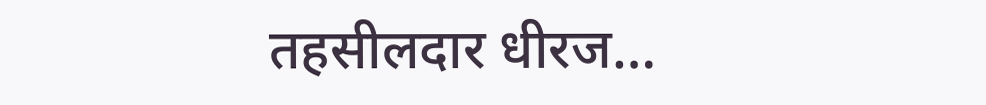तहसीलदार धीरज…